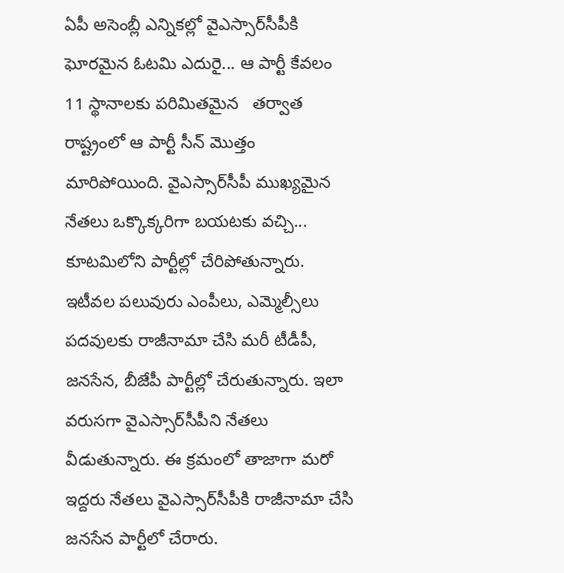ఏపీ అసెంబ్లీ ఎన్నికల్లో వైఎస్సార్‌సీపీకి ఘోరమైన ఓటమి ఎదురై... ఆ పార్టీ కేవలం 11 స్థానాలకు పరిమితమైన   తర్వాత రాష్ట్రంలో ఆ పార్టీ సీన్ మొత్తం మారిపోయింది. వైఎస్సార్‌సీపీ ముఖ్యమైన నేతలు ఒక్కొక్కరిగా బయటకు వచ్చి... కూటమిలోని పార్టీల్లో చేరిపోతున్నారు. ఇటీవల పలువురు ఎంపీలు, ఎమ్మెల్సీలు పదవులకు రాజీనామా చేసి మరీ టీడీపీ, జనసేన, బీజేపీ పార్టీల్లో చేరుతున్నారు. ఇలా వరుసగా వైఎస్సార్‌సీపీని నేతలు వీడుతున్నారు. ఈ క్రమంలో తాజాగా మరో ఇద్దరు నేతలు వైఎస్సార్‌సీపీకి రాజీనామా చేసి జనసేన పార్టీలో చేరారు.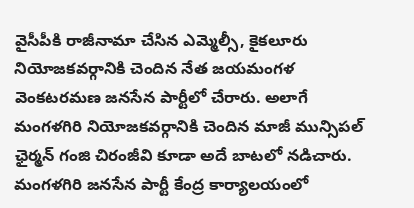వైసీపీకి రాజీనామా చేసిన ఎమ్మెల్సీ, కైకలూరు నియోజకవర్గానికి చెందిన నేత జయమంగళ వెంకటరమణ జనసేన పార్టీలో చేరారు. అలాగే మంగళగిరి నియోజకవర్గానికి చెందిన మాజీ మున్సిపల్ ఛైర్మన్ గంజి చిరంజీవి కూడా అదే బాటలో నడిచారు. మంగళగిరి జనసేన పార్టీ కేంద్ర కార్యాలయంలో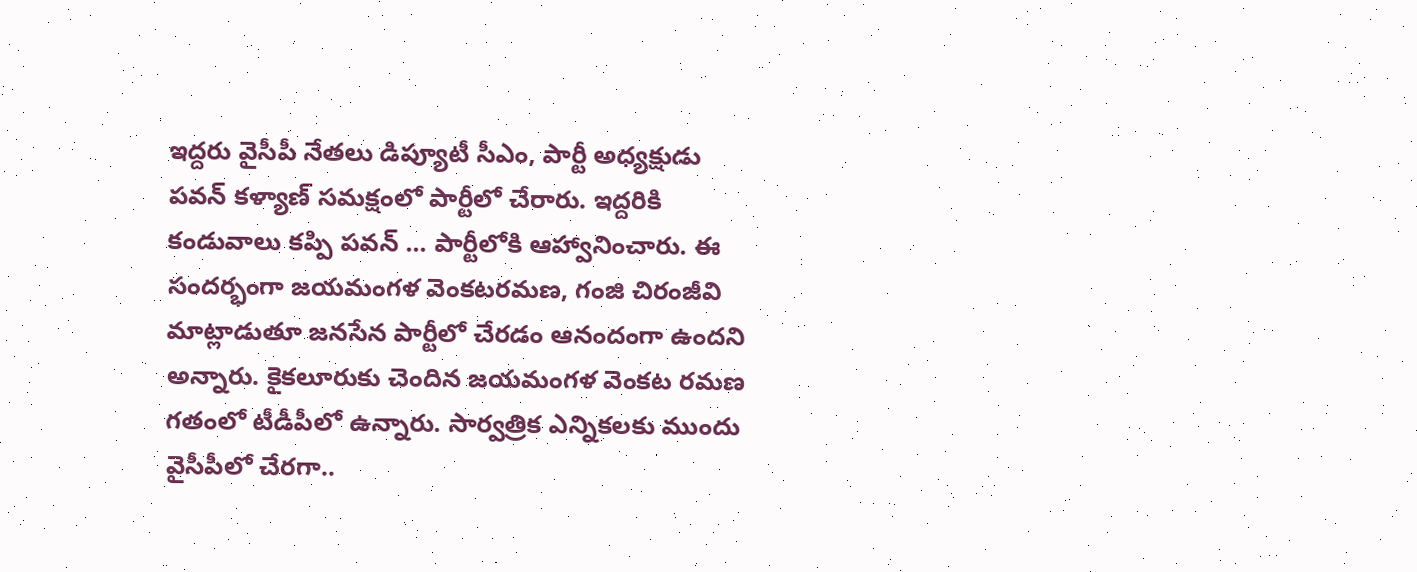ఇద్దరు వైసీపీ నేతలు డిప్యూటీ సీఎం, పార్టీ అధ్యక్షుడు పవన్ కళ్యాణ్ సమక్షంలో పార్టీలో చేరారు. ఇద్దరికి కండువాలు కప్పి పవన్ ... పార్టీలోకి ఆహ్వానించారు. ఈ సందర్భంగా జయమంగళ వెంకటరమణ, గంజి చిరంజీవి మాట్లాడుతూ జనసేన పార్టీలో చేరడం ఆనందంగా ఉందని అన్నారు. కైకలూరుకు చెందిన జయమంగళ వెంకట రమణ గతంలో టీడీపీలో ఉన్నారు. సార్వత్రిక ఎన్నికలకు ముందు వైసీపీలో చేరగా..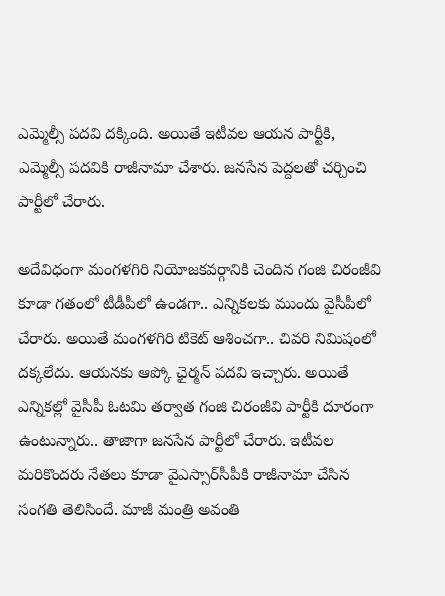ఎమ్మెల్సీ పదవి దక్కింది. అయితే ఇటీవల ఆయన పార్టీకి, ఎమ్మెల్సీ పదవికి రాజీనామా చేశారు. జనసేన పెద్దలతో చర్చించి పార్టీలో చేరారు.

అదేవిధంగా మంగళగిరి నియోజకవర్గానికి చెందిన గంజి చిరంజీవి కూడా గతంలో టీడీపీలో ఉండగా.. ఎన్నికలకు ముందు వైసీపీలో చేరారు. అయితే మంగళగిరి టికెట్ ఆశించగా.. చివరి నిమిషంలో దక్కలేదు. ఆయనకు ఆప్కో ఛైర్మన్ పదవి ఇచ్చారు. అయితే ఎన్నికల్లో వైసీపీ ఓటమి తర్వాత గంజి చిరంజీవి పార్టీకి దూరంగా ఉంటున్నారు.. తాజాగా జనసేన పార్టీలో చేరారు. ఇటీవల మరికొందరు నేతలు కూడా వైఎస్సార్‌సీపీకి రాజీనామా చేసిన సంగతి తెలిసిందే. మాజీ మంత్రి అవంతి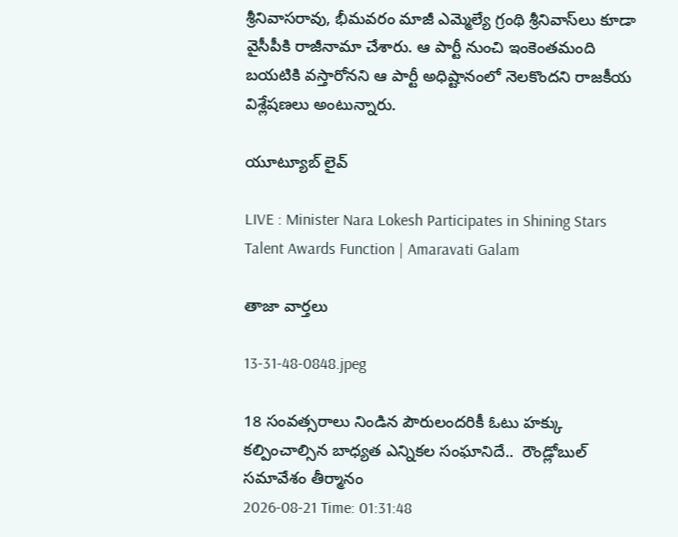శ్రీనివాసరావు, భీమవరం మాజీ ఎమ్మెల్యే గ్రంథి శ్రీనివాస్‌లు కూడా వైసీపీకి రాజీనామా చేశారు. ఆ పార్టీ నుంచి ఇంకెంతమంది బయటికి వస్తారోనని ఆ పార్టీ అధిష్టానంలో నెలకొందని రాజకీయ విశ్లేషణలు అంటున్నారు.

యూట్యూబ్ లైవ్

LIVE : Minister Nara Lokesh Participates in Shining Stars Talent Awards Function | Amaravati Galam

తాజా వార్తలు

13-31-48-0848.jpeg

18 సంవత్సరాలు నిండిన పౌరులందరికీ ఓటు హక్కు కల్పించాల్సిన బాధ్యత ఎన్నికల సంఘానిదే..  రౌండ్లోబుల్ సమావేశం తీర్మానం
2026-08-21 Time: 01:31:48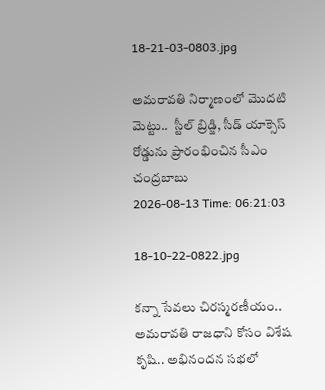18-21-03-0803.jpg

అమరావతి నిర్మాణంలో మొదటి మెట్టు..  స్టీల్ బ్రిడ్జి, సీడ్ యాక్సెస్ రోడ్డును ప్రారంభించిన సీఎం చంద్రబాబు
2026-08-13 Time: 06:21:03

18-10-22-0822.jpg

కన్నా సేవలు చిరస్మరణీయం.. అమరావతి రాజధాని కోసం విశేష కృషి.. అభినందన సభలో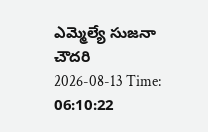ఎమ్మెల్యే సుజనా చౌదరి
2026-08-13 Time: 06:10:22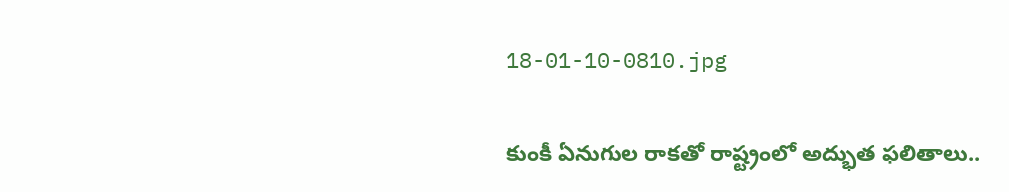18-01-10-0810.jpg

కుంకీ ఏనుగుల రాకతో రాష్ట్రంలో అద్భుత ఫలితాలు..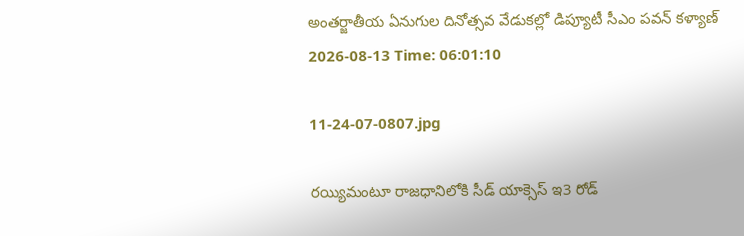అంతర్జాతీయ ఏనుగుల దినోత్సవ వేడుకల్లో డిప్యూటీ సీఎం పవన్ కళ్యాణ్
2026-08-13 Time: 06:01:10

11-24-07-0807.jpg

రయ్యిమంటూ రాజధానిలోకి సీడ్‌ యాక్సెస్‌ ఇ3 రోడ్‌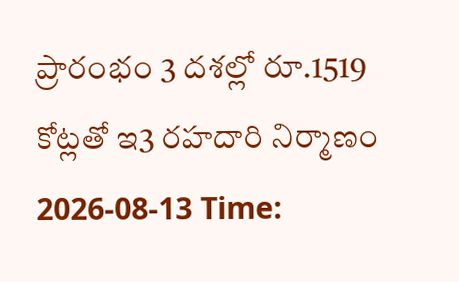ప్రారంభం 3 దశల్లో రూ.1519 కోట్లతో ఇ3 రహదారి నిర్మాణం
2026-08-13 Time: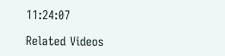11:24:07

Related Videos